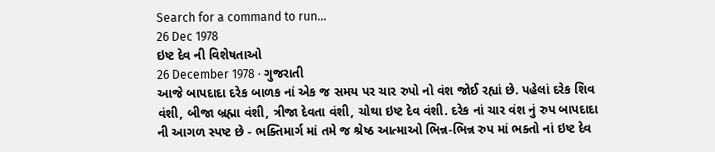Search for a command to run...
26 Dec 1978
ઇષ્ટ દેવ ની વિશેષતાઓ
26 December 1978 · ગુજરાતી
આજે બાપદાદા દરેક બાળક નાં એક જ સમય પર ચાર રુપો નો વંશ જોઈ રહ્યાં છે. પહેલાં દરેક શિવ વંશી, બીજા બ્રહ્મા વંશી, ત્રીજા દેવતા વંશી, ચોથા ઇષ્ટ દેવ વંશી. દરેક નાં ચાર વંશ નું રુપ બાપદાદા ની આગળ સ્પષ્ટ છે - ભક્તિમાર્ગ માં તમે જ શ્રેષ્ઠ આત્માઓ ભિન્ન-ભિન્ન રુપ માં ભક્તો નાં ઇષ્ટ દેવ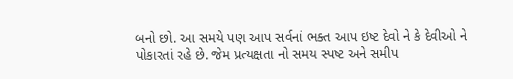બનો છો. આ સમયે પણ આપ સર્વનાં ભક્ત આપ ઇષ્ટ દેવો ને કે દેવીઓ ને પોકારતાં રહે છે. જેમ પ્રત્યક્ષતા નો સમય સ્પષ્ટ અને સમીપ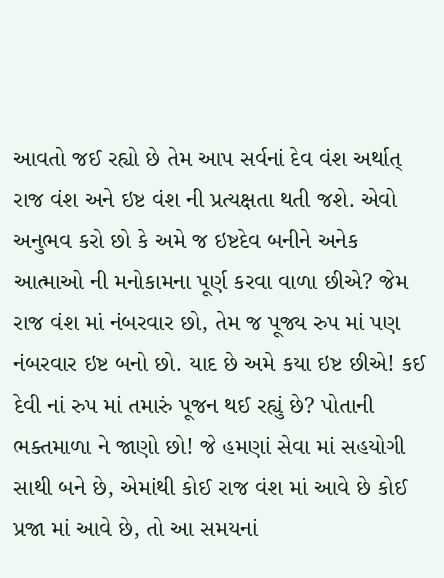આવતો જઈ રહ્યો છે તેમ આપ સર્વનાં દેવ વંશ અર્થાત્ રાજ વંશ અને ઇષ્ટ વંશ ની પ્રત્યક્ષતા થતી જશે. એવો અનુભવ કરો છો કે અમે જ ઇષ્ટદેવ બનીને અનેક આત્માઓ ની મનોકામના પૂર્ણ કરવા વાળા છીએ? જેમ રાજ વંશ માં નંબરવાર છો, તેમ જ પૂજ્ય રુપ માં પણ નંબરવાર ઇષ્ટ બનો છો. યાદ છે અમે કયા ઇષ્ટ છીએ! કઈ દેવી નાં રુપ માં તમારું પૂજન થઈ રહ્યું છે? પોતાની ભક્તમાળા ને જાણો છો! જે હમણાં સેવા માં સહયોગી સાથી બને છે, એમાંથી કોઈ રાજ વંશ માં આવે છે કોઈ પ્રજા માં આવે છે, તો આ સમયનાં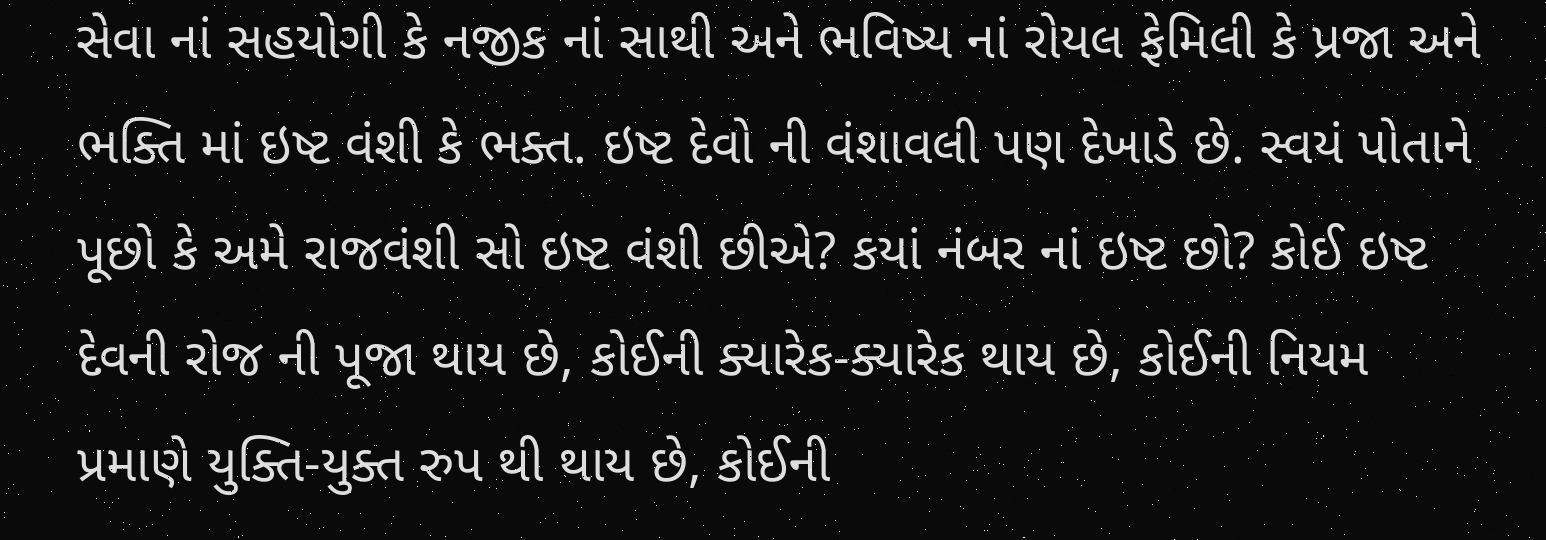સેવા નાં સહયોગી કે નજીક નાં સાથી અને ભવિષ્ય નાં રોયલ ફેમિલી કે પ્રજા અને ભક્તિ માં ઇષ્ટ વંશી કે ભક્ત. ઇષ્ટ દેવો ની વંશાવલી પણ દેખાડે છે. સ્વયં પોતાને પૂછો કે અમે રાજવંશી સો ઇષ્ટ વંશી છીએ? કયાં નંબર નાં ઇષ્ટ છો? કોઈ ઇષ્ટ દેવની રોજ ની પૂજા થાય છે, કોઈની ક્યારેક-ક્યારેક થાય છે, કોઈની નિયમ પ્રમાણે યુક્તિ-યુક્ત રુપ થી થાય છે, કોઈની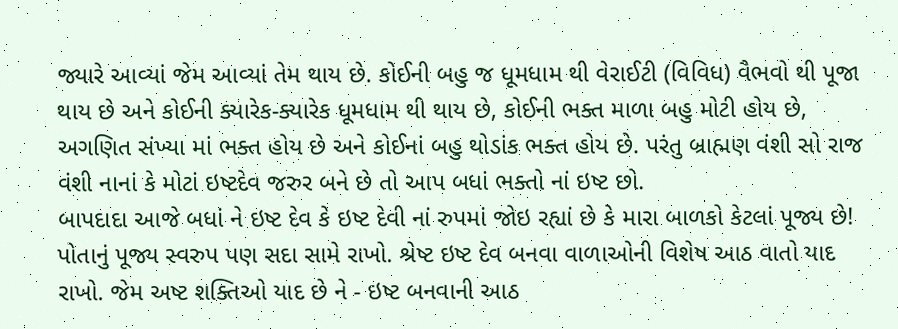જ્યારે આવ્યાં જેમ આવ્યાં તેમ થાય છે. કોઈની બહુ જ ધૂમધામ થી વેરાઈટી (વિવિધ) વૈભવો થી પૂજા થાય છે અને કોઈની ક્યારેક-ક્યારેક ધૂમધામ થી થાય છે, કોઈની ભક્ત માળા બહુ મોટી હોય છે, અગણિત સંખ્યા માં ભક્ત હોય છે અને કોઈનાં બહુ થોડાંક ભક્ત હોય છે. પરંતુ બ્રાહ્મણ વંશી સો રાજ વંશી નાનાં કે મોટાં ઇષ્ટદેવ જરુર બને છે તો આપ બધાં ભક્તો નાં ઇષ્ટ છો.
બાપદાદા આજે બધાં ને ઇષ્ટ દેવ કે ઇષ્ટ દેવી નાં રુપમાં જોઇ રહ્યાં છે કે મારા બાળકો કેટલાં પૂજ્ય છે! પોતાનું પૂજ્ય સ્વરુપ પણ સદા સામે રાખો. શ્રેષ્ટ ઇષ્ટ દેવ બનવા વાળાઓની વિશેષ આઠ વાતો યાદ રાખો. જેમ અષ્ટ શક્તિઓ યાદ છે ને - ઇષ્ટ બનવાની આઠ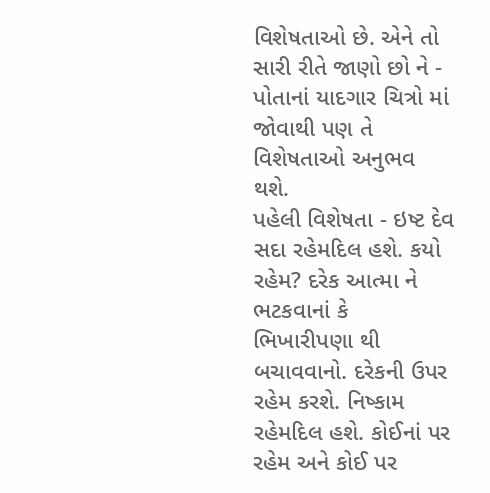વિશેષતાઓ છે. એને તો સારી રીતે જાણો છો ને - પોતાનાં યાદગાર ચિત્રો માં જોવાથી પણ તે વિશેષતાઓ અનુભવ થશે.
પહેલી વિશેષતા - ઇષ્ટ દેવ સદા રહેમદિલ હશે. કયો રહેમ? દરેક આત્મા ને ભટકવાનાં કે ભિખારીપણા થી બચાવવાનો. દરેકની ઉપર રહેમ કરશે. નિષ્કામ રહેમદિલ હશે. કોઈનાં પર રહેમ અને કોઈ પર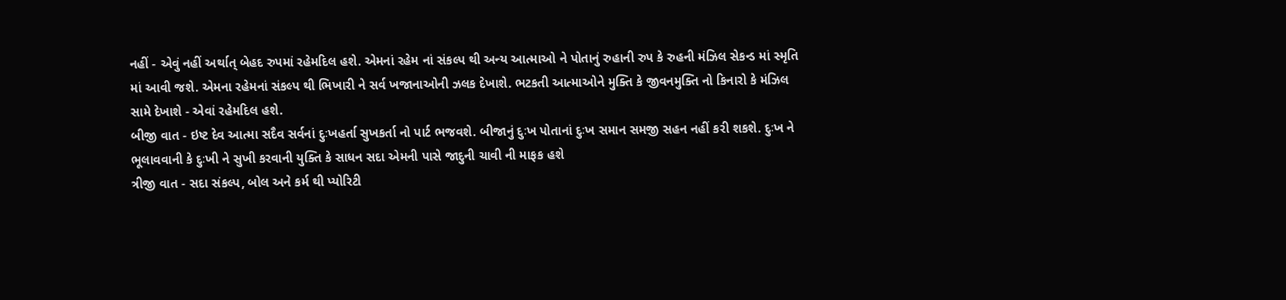નહીં - એવું નહીં અર્થાત્ બેહદ રુપમાં રહેમદિલ હશે. એમનાં રહેમ નાં સંકલ્પ થી અન્ય આત્માઓ ને પોતાનું રુહાની રુપ કે રુહની મંઝિલ સેકન્ડ માં સ્મૃતિ માં આવી જશે. એમના રહેમનાં સંકલ્પ થી ભિખારી ને સર્વ ખજાનાઓની ઝલક દેખાશે. ભટકતી આત્માઓને મુક્તિ કે જીવનમુક્તિ નો કિનારો કે મંઝિલ સામે દેખાશે - એવાં રહેમદિલ હશે.
બીજી વાત - ઇષ્ટ દેવ આત્મા સદૈવ સર્વનાં દુઃખહર્તા સુખકર્તા નો પાર્ટ ભજવશે. બીજાનું દુઃખ પોતાનાં દુઃખ સમાન સમજી સહન નહીં કરી શકશે. દુઃખ ને ભૂલાવવાની કે દુઃખી ને સુખી કરવાની યુક્તિ કે સાધન સદા એમની પાસે જાદુની ચાવી ની માફક હશે
ત્રીજી વાત - સદા સંકલ્પ, બોલ અને કર્મ થી પ્યોરિટી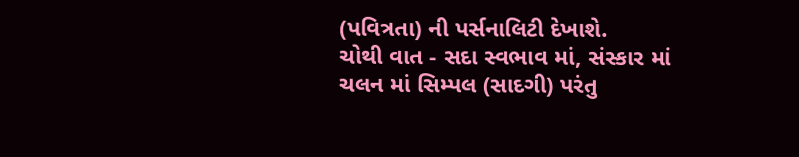(પવિત્રતા) ની પર્સનાલિટી દેખાશે.
ચોથી વાત - સદા સ્વભાવ માં, સંસ્કાર માં ચલન માં સિમ્પલ (સાદગી) પરંતુ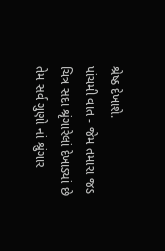શ્રેષ્ઠ દેખાશે.
પાંચમી વાત - જેમ તમારા જડ ચિત્ર સદા શ્રૃંગારેલાં દેખાડ્યાં છે તેમ સર્વ ગુણો નાં શ્રુંગાર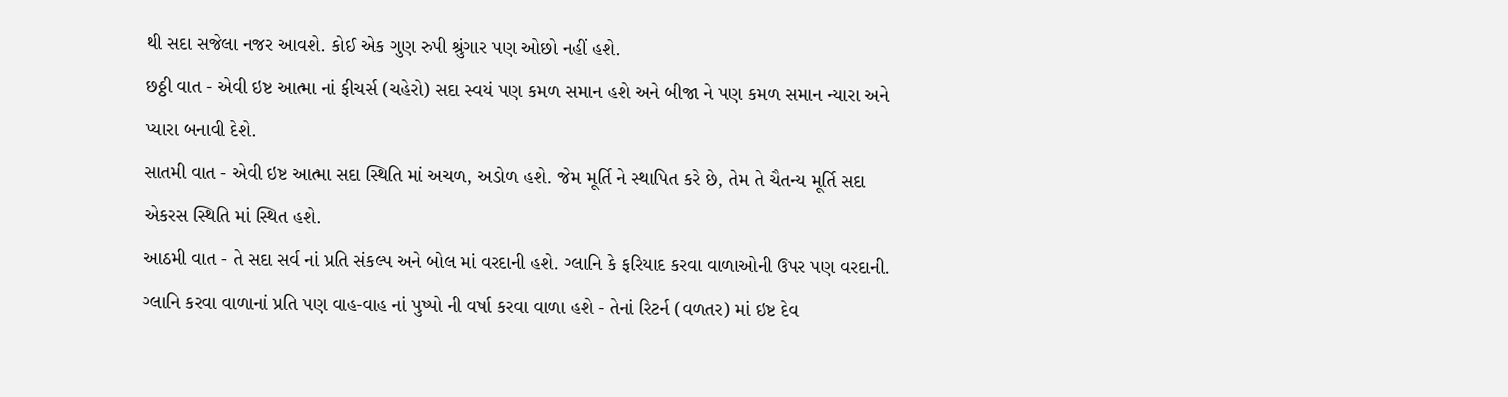થી સદા સજેલા નજર આવશે. કોઈ એક ગુણ રુપી શ્રુંગાર પણ ઓછો નહીં હશે.
છઠ્ઠી વાત - એવી ઇષ્ટ આત્મા નાં ફીચર્સ (ચહેરો) સદા સ્વયં પણ કમળ સમાન હશે અને બીજા ને પણ કમળ સમાન ન્યારા અને પ્યારા બનાવી દેશે.
સાતમી વાત - એવી ઇષ્ટ આત્મા સદા સ્થિતિ માં અચળ, અડોળ હશે. જેમ મૂર્તિ ને સ્થાપિત કરે છે, તેમ તે ચૈતન્ય મૂર્તિ સદા એકરસ સ્થિતિ માં સ્થિત હશે.
આઠમી વાત - તે સદા સર્વ નાં પ્રતિ સંકલ્પ અને બોલ માં વરદાની હશે. ગ્લાનિ કે ફરિયાદ કરવા વાળાઓની ઉપર પણ વરદાની. ગ્લાનિ કરવા વાળાનાં પ્રતિ પણ વાહ-વાહ નાં પુષ્પો ની વર્ષા કરવા વાળા હશે - તેનાં રિટર્ન (વળતર) માં ઇષ્ટ દેવ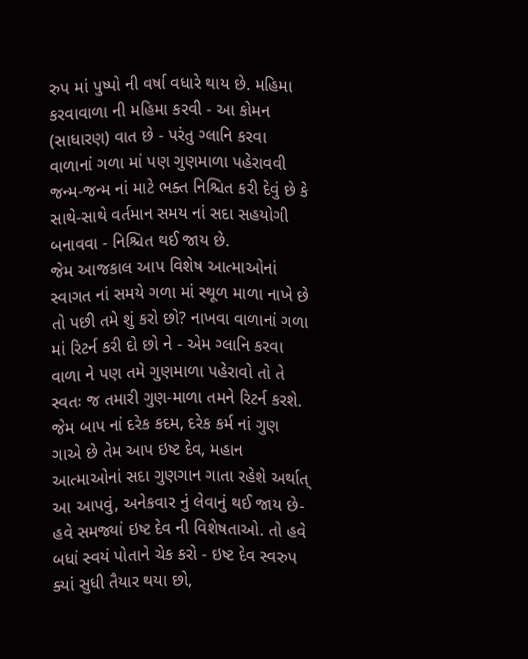રુપ માં પુષ્પો ની વર્ષા વધારે થાય છે. મહિમા કરવાવાળા ની મહિમા કરવી - આ કોમન (સાધારણ) વાત છે - પરંતુ ગ્લાનિ કરવા વાળાનાં ગળા માં પણ ગુણમાળા પહેરાવવી જન્મ-જન્મ નાં માટે ભક્ત નિશ્ચિત કરી દેવું છે કે સાથે-સાથે વર્તમાન સમય નાં સદા સહયોગી બનાવવા - નિશ્ચિત થઈ જાય છે.
જેમ આજકાલ આપ વિશેષ આત્માઓનાં સ્વાગત નાં સમયે ગળા માં સ્થૂળ માળા નાખે છે તો પછી તમે શું કરો છો? નાખવા વાળાનાં ગળા માં રિટર્ન કરી દો છો ને - એમ ગ્લાનિ કરવા વાળા ને પણ તમે ગુણમાળા પહેરાવો તો તે સ્વતઃ જ તમારી ગુણ-માળા તમને રિટર્ન કરશે. જેમ બાપ નાં દરેક કદમ, દરેક કર્મ નાં ગુણ ગાએ છે તેમ આપ ઇષ્ટ દેવ, મહાન આત્માઓનાં સદા ગુણગાન ગાતા રહેશે અર્થાત્ આ આપવું, અનેકવાર નું લેવાનું થઈ જાય છે-હવે સમજ્યાં ઇષ્ટ દેવ ની વિશેષતાઓ. તો હવે બધાં સ્વયં પોતાને ચેક કરો - ઇષ્ટ દેવ સ્વરુપ ક્યાં સુધી તૈયાર થયા છો,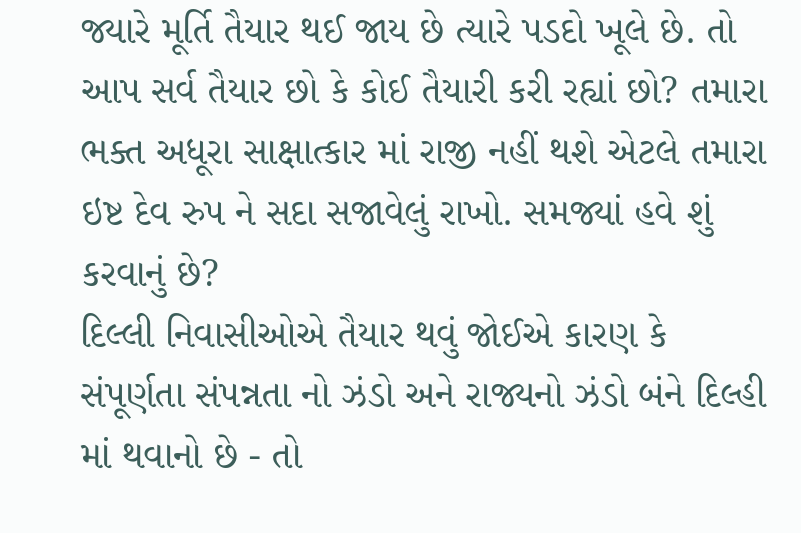જ્યારે મૂર્તિ તૈયાર થઈ જાય છે ત્યારે પડદો ખૂલે છે. તો આપ સર્વ તૈયાર છો કે કોઈ તૈયારી કરી રહ્યાં છો? તમારા ભક્ત અધૂરા સાક્ષાત્કાર માં રાજી નહીં થશે એટલે તમારા ઇષ્ટ દેવ રુપ ને સદા સજાવેલું રાખો. સમજ્યાં હવે શું કરવાનું છે?
દિલ્લી નિવાસીઓએ તૈયાર થવું જોઈએ કારણ કે સંપૂર્ણતા સંપન્નતા નો ઝંડો અને રાજ્યનો ઝંડો બંને દિલ્હી માં થવાનો છે - તો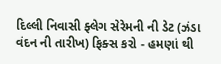દિલ્લી નિવાસી ફ્લેગ સેરેમની ની ડેટ (ઝંડા વંદન ની તારીખ) ફિક્સ કરો - હમણાં થી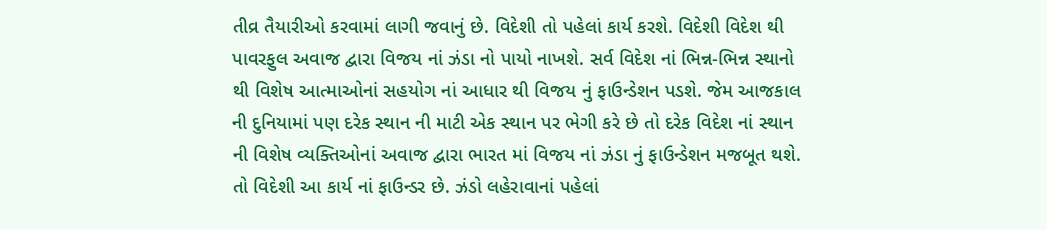તીવ્ર તૈયારીઓ કરવામાં લાગી જવાનું છે. વિદેશી તો પહેલાં કાર્ય કરશે. વિદેશી વિદેશ થી પાવરફુલ અવાજ દ્વારા વિજય નાં ઝંડા નો પાયો નાખશે. સર્વ વિદેશ નાં ભિન્ન-ભિન્ન સ્થાનો થી વિશેષ આત્માઓનાં સહયોગ નાં આધાર થી વિજય નું ફાઉન્ડેશન પડશે. જેમ આજકાલ ની દુનિયામાં પણ દરેક સ્થાન ની માટી એક સ્થાન પર ભેગી કરે છે તો દરેક વિદેશ નાં સ્થાન ની વિશેષ વ્યક્તિઓનાં અવાજ દ્વારા ભારત માં વિજય નાં ઝંડા નું ફાઉન્ડેશન મજબૂત થશે. તો વિદેશી આ કાર્ય નાં ફાઉન્ડર છે. ઝંડો લહેરાવાનાં પહેલાં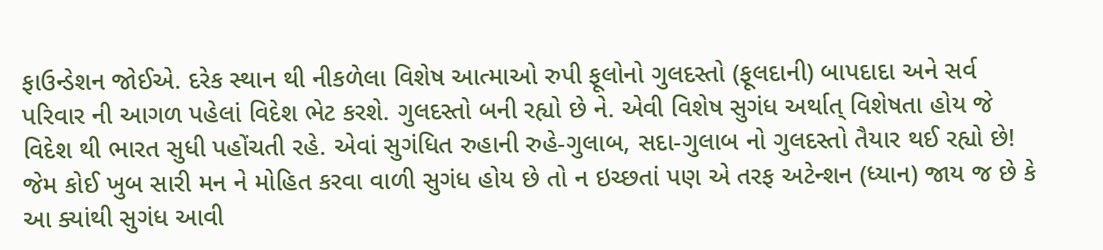ફાઉન્ડેશન જોઈએ. દરેક સ્થાન થી નીકળેલા વિશેષ આત્માઓ રુપી ફૂલોનો ગુલદસ્તો (ફૂલદાની) બાપદાદા અને સર્વ પરિવાર ની આગળ પહેલાં વિદેશ ભેટ કરશે. ગુલદસ્તો બની રહ્યો છે ને. એવી વિશેષ સુગંધ અર્થાત્ વિશેષતા હોય જે વિદેશ થી ભારત સુધી પહોંચતી રહે. એવાં સુગંધિત રુહાની રુહે-ગુલાબ, સદા-ગુલાબ નો ગુલદસ્તો તૈયાર થઈ રહ્યો છે! જેમ કોઈ ખુબ સારી મન ને મોહિત કરવા વાળી સુગંધ હોય છે તો ન ઇચ્છતાં પણ એ તરફ અટેન્શન (ધ્યાન) જાય જ છે કે આ ક્યાંથી સુગંધ આવી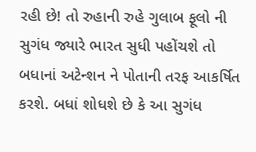રહી છે! તો રુહાની રુહે ગુલાબ ફૂલો ની સુગંધ જ્યારે ભારત સુધી પહોંચશે તો બધાનાં અટેન્શન ને પોતાની તરફ આકર્ષિત કરશે. બધાં શોધશે છે કે આ સુગંધ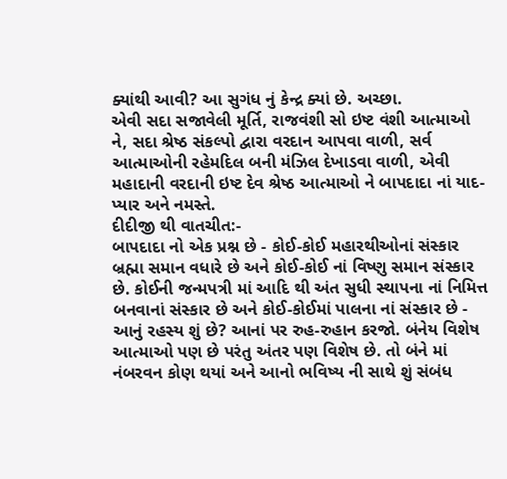ક્યાંથી આવી? આ સુગંધ નું કેન્દ્ર ક્યાં છે. અચ્છા.
એવી સદા સજાવેલી મૂર્તિ, રાજવંશી સો ઇષ્ટ વંશી આત્માઓ ને, સદા શ્રેષ્ઠ સંકલ્પો દ્વારા વરદાન આપવા વાળી, સર્વ આત્માઓની રહેમદિલ બની મંઝિલ દેખાડવા વાળી, એવી મહાદાની વરદાની ઇષ્ટ દેવ શ્રેષ્ઠ આત્માઓ ને બાપદાદા નાં યાદ-પ્યાર અને નમસ્તે.
દીદીજી થી વાતચીત:-
બાપદાદા નો એક પ્રશ્ન છે - કોઈ-કોઈ મહારથીઓનાં સંસ્કાર બ્રહ્મા સમાન વધારે છે અને કોઈ-કોઈ નાં વિષ્ણુ સમાન સંસ્કાર છે. કોઈની જન્મપત્રી માં આદિ થી અંત સુધી સ્થાપના નાં નિમિત્ત બનવાનાં સંસ્કાર છે અને કોઈ-કોઈમાં પાલના નાં સંસ્કાર છે - આનું રહસ્ય શું છે? આનાં પર રુહ-રુહાન કરજો. બંનેય વિશેષ આત્માઓ પણ છે પરંતુ અંતર પણ વિશેષ છે. તો બંને માં નંબરવન કોણ થયાં અને આનો ભવિષ્ય ની સાથે શું સંબંધ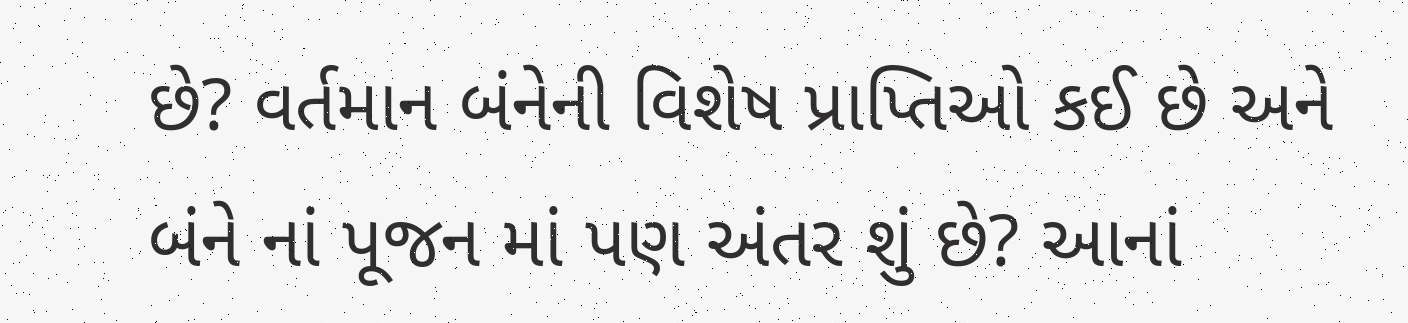છે? વર્તમાન બંનેની વિશેષ પ્રાપ્તિઓ કઈ છે અને બંને નાં પૂજન માં પણ અંતર શું છે? આનાં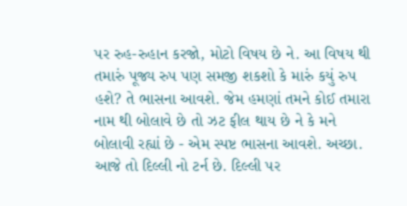પર રુહ-રુહાન કરજો, મોટો વિષય છે ને. આ વિષય થી તમારું પૂજ્ય રુપ પણ સમજી શકશો કે મારું કયું રુપ હશે? તે ભાસના આવશે. જેમ હમણાં તમને કોઈ તમારા નામ થી બોલાવે છે તો ઝટ ફીલ થાય છે ને કે મને બોલાવી રહ્યાં છે - એમ સ્પષ્ટ ભાસના આવશે. અચ્છા.
આજે તો દિલ્લી નો ટર્ન છે. દિલ્લી પર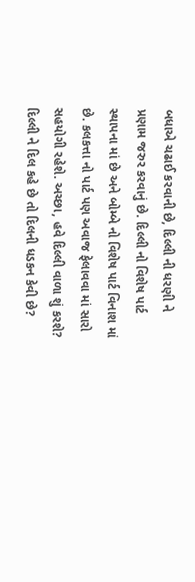બધાએ ચઢાઈ કરવાની છે, દિલ્લી ની ધરણી ને પ્રણામ જરુર કરવાનું છે. દિલ્લી નો વિશેષ પાર્ટ સ્થાપના માં છે અને બોમ્બે નો વિશેષ પાર્ટ વિનાશ માં છે. કલકત્તા નો પાર્ટ પણ અવાજ ફેલાવવા માં સારો સહયોગી રહેશે. અચ્છા, હવે દિલ્લી વાળા શું કરશે?
દિલ્લી ને દિલ કહે છે તો દિલની ધડકન કેવી છે?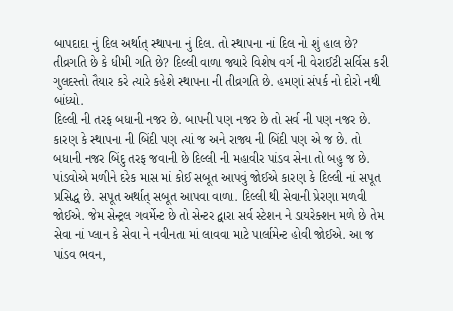બાપદાદા નું દિલ અર્થાત્ સ્થાપના નું દિલ. તો સ્થાપના નાં દિલ નો શું હાલ છે? તીવ્રગતિ છે કે ધીમી ગતિ છે? દિલ્લી વાળા જ્યારે વિશેષ વર્ગ ની વેરાઈટી સર્વિસ કરી ગુલદસ્તો તૈયાર કરે ત્યારે કહેશે સ્થાપના ની તીવ્રગતિ છે. હમણાં સંપર્ક નો દોરો નથી બાંધ્યો.
દિલ્લી ની તરફ બધાની નજર છે. બાપની પણ નજર છે તો સર્વ ની પણ નજર છે. કારણ કે સ્થાપના ની બિંદી પણ ત્યાં જ અને રાજ્ય ની બિંદી પણ એ જ છે. તો બધાની નજર બિંદુ તરફ જવાની છે દિલ્લી ની મહાવીર પાંડવ સેના તો બહુ જ છે. પાંડવોએ મળીને દરેક માસ માં કોઈ સબૂત આપવું જોઈએ કારણ કે દિલ્લી નાં સપૂત પ્રસિદ્ધ છે. સપૂત અર્થાત્ સબૂત આપવા વાળા. દિલ્લી થી સેવાની પ્રેરણા મળવી જોઈએ. જેમ સેન્ટ્રલ ગવર્મેન્ટ છે તો સેન્ટર દ્વારા સર્વ સ્ટેશન ને ડાયરેક્શન મળે છે તેમ સેવા નાં પ્લાન કે સેવા ને નવીનતા માં લાવવા માટે પાર્લામેન્ટ હોવી જોઈએ. આ જ પાંડવ ભવન,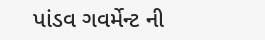પાંડવ ગવર્મેન્ટ ની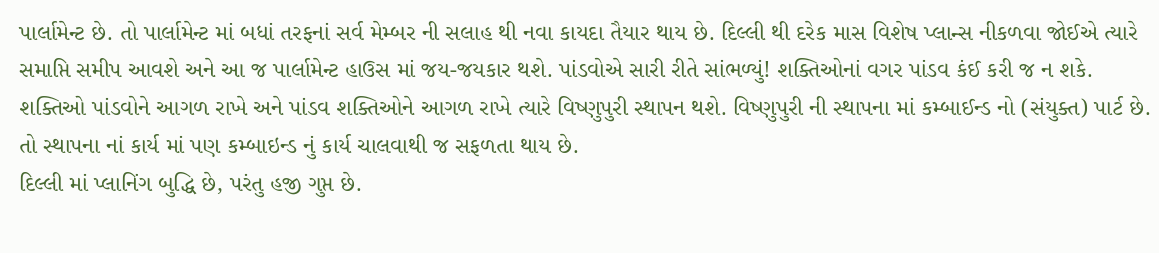પાર્લામેન્ટ છે. તો પાર્લામેન્ટ માં બધાં તરફનાં સર્વ મેમ્બર ની સલાહ થી નવા કાયદા તૈયાર થાય છે. દિલ્લી થી દરેક માસ વિશેષ પ્લાન્સ નીકળવા જોઈએ ત્યારે સમાપ્તિ સમીપ આવશે અને આ જ પાર્લામેન્ટ હાઉસ માં જય-જયકાર થશે. પાંડવોએ સારી રીતે સાંભળ્યું! શક્તિઓનાં વગર પાંડવ કંઈ કરી જ ન શકે. શક્તિઓ પાંડવોને આગળ રાખે અને પાંડવ શક્તિઓને આગળ રાખે ત્યારે વિષ્ણુપુરી સ્થાપન થશે. વિષ્ણુપુરી ની સ્થાપના માં કમ્બાઈન્ડ નો (સંયુક્ત) પાર્ટ છે. તો સ્થાપના નાં કાર્ય માં પણ કમ્બાઇન્ડ નું કાર્ય ચાલવાથી જ સફળતા થાય છે.
દિલ્લી માં પ્લાનિંગ બુદ્ધિ છે, પરંતુ હજી ગુપ્ત છે.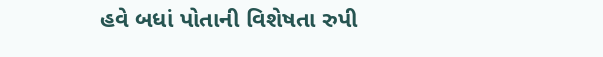હવે બધાં પોતાની વિશેષતા રુપી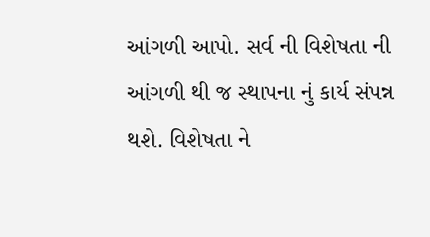આંગળી આપો. સર્વ ની વિશેષતા ની આંગળી થી જ સ્થાપના નું કાર્ય સંપન્ન થશે. વિશેષતા ને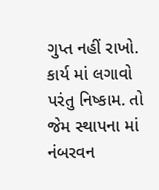ગુપ્ત નહીં રાખો. કાર્ય માં લગાવો પરંતુ નિષ્કામ. તો જેમ સ્થાપના માં નંબરવન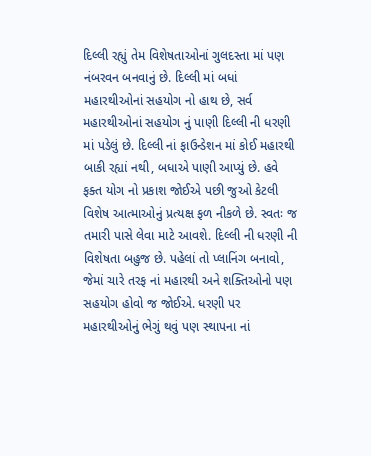દિલ્લી રહ્યું તેમ વિશેષતાઓનાં ગુલદસ્તા માં પણ નંબરવન બનવાનું છે. દિલ્લી માં બધાં મહારથીઓનાં સહયોગ નો હાથ છે, સર્વ મહારથીઓનાં સહયોગ નું પાણી દિલ્લી ની ધરણી માં પડેલું છે. દિલ્લી નાં ફાઉન્ડેશન માં કોઈ મહારથી બાકી રહ્યાં નથી, બધાએ પાણી આપ્યું છે. હવે ફક્ત યોગ નો પ્રકાશ જોઈએ પછી જુઓ કેટલી વિશેષ આત્માઓનું પ્રત્યક્ષ ફળ નીકળે છે. સ્વતઃ જ તમારી પાસે લેવા માટે આવશે. દિલ્લી ની ધરણી ની વિશેષતા બહુજ છે. પહેલાં તો પ્લાનિંગ બનાવો, જેમાં ચારે તરફ નાં મહારથી અને શક્તિઓનો પણ સહયોગ હોવો જ જોઈએ. ધરણી પર મહારથીઓનું ભેગું થવું પણ સ્થાપના નાં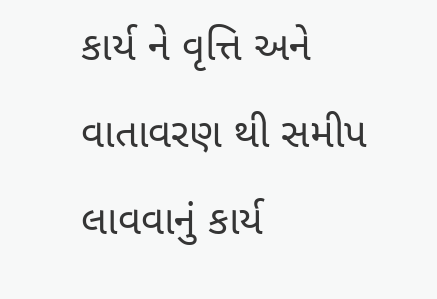કાર્ય ને વૃત્તિ અને વાતાવરણ થી સમીપ લાવવાનું કાર્ય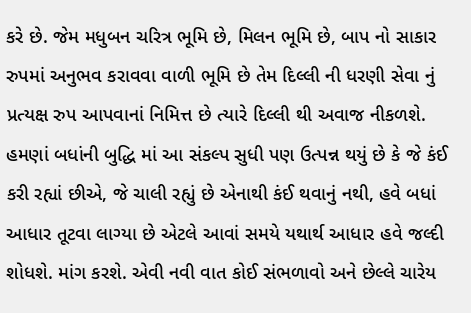કરે છે. જેમ મધુબન ચરિત્ર ભૂમિ છે, મિલન ભૂમિ છે, બાપ નો સાકાર રુપમાં અનુભવ કરાવવા વાળી ભૂમિ છે તેમ દિલ્લી ની ધરણી સેવા નું પ્રત્યક્ષ રુપ આપવાનાં નિમિત્ત છે ત્યારે દિલ્લી થી અવાજ નીકળશે. હમણાં બધાંની બુદ્ધિ માં આ સંકલ્પ સુધી પણ ઉત્પન્ન થયું છે કે જે કંઈ કરી રહ્યાં છીએ, જે ચાલી રહ્યું છે એનાથી કંઈ થવાનું નથી, હવે બધાં આધાર તૂટવા લાગ્યા છે એટલે આવાં સમયે યથાર્થ આધાર હવે જલ્દી શોધશે. માંગ કરશે. એવી નવી વાત કોઈ સંભળાવો અને છેલ્લે ચારેય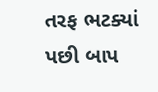તરફ ભટક્યાં પછી બાપ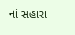નાં સહારા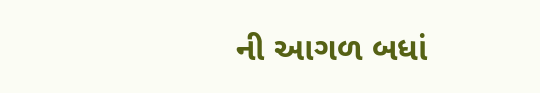ની આગળ બધાં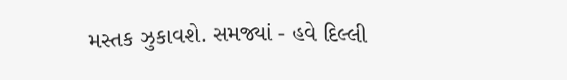મસ્તક ઝુકાવશે. સમજ્યાં - હવે દિલ્લી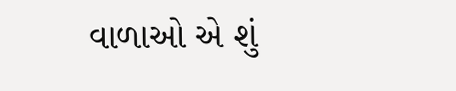વાળાઓ એ શું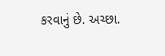કરવાનું છે. અચ્છા.